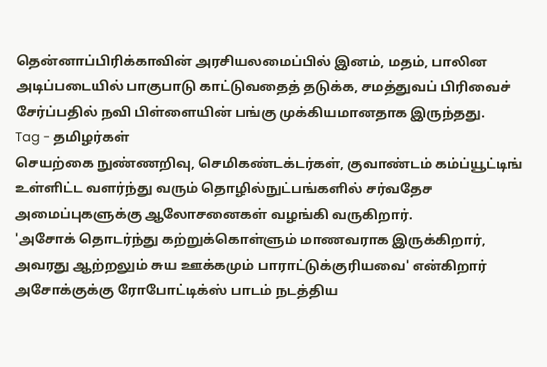தென்னாப்பிரிக்காவின் அரசியலமைப்பில் இனம், மதம், பாலின அடிப்படையில் பாகுபாடு காட்டுவதைத் தடுக்க, சமத்துவப் பிரிவைச் சேர்ப்பதில் நவி பிள்ளையின் பங்கு முக்கியமானதாக இருந்தது.
Tag - தமிழர்கள்
செயற்கை நுண்ணறிவு, செமிகண்டக்டர்கள், குவாண்டம் கம்ப்யூட்டிங் உள்ளிட்ட வளர்ந்து வரும் தொழில்நுட்பங்களில் சர்வதேச அமைப்புகளுக்கு ஆலோசனைகள் வழங்கி வருகிறார்.
'அசோக் தொடர்ந்து கற்றுக்கொள்ளும் மாணவராக இருக்கிறார், அவரது ஆற்றலும் சுய ஊக்கமும் பாராட்டுக்குரியவை' என்கிறார் அசோக்குக்கு ரோபோட்டிக்ஸ் பாடம் நடத்திய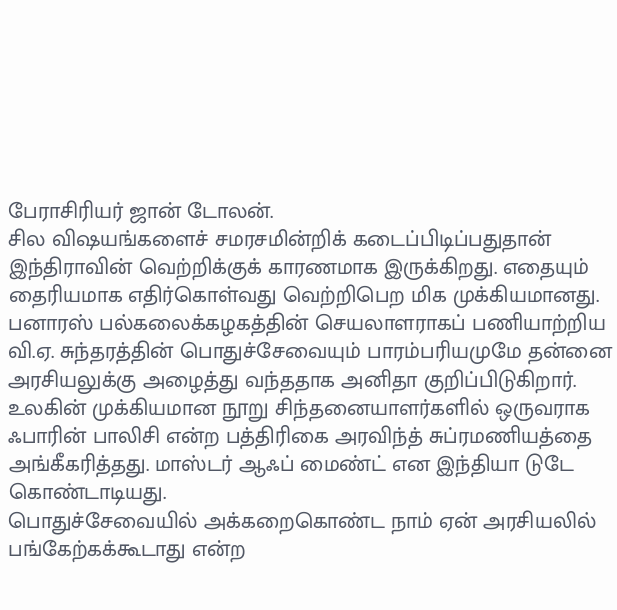பேராசிரியர் ஜான் டோலன்.
சில விஷயங்களைச் சமரசமின்றிக் கடைப்பிடிப்பதுதான் இந்திராவின் வெற்றிக்குக் காரணமாக இருக்கிறது. எதையும் தைரியமாக எதிர்கொள்வது வெற்றிபெற மிக முக்கியமானது.
பனாரஸ் பல்கலைக்கழகத்தின் செயலாளராகப் பணியாற்றிய வி.ஏ. சுந்தரத்தின் பொதுச்சேவையும் பாரம்பரியமுமே தன்னை அரசியலுக்கு அழைத்து வந்ததாக அனிதா குறிப்பிடுகிறார்.
உலகின் முக்கியமான நூறு சிந்தனையாளர்களில் ஒருவராக ஃபாரின் பாலிசி என்ற பத்திரிகை அரவிந்த் சுப்ரமணியத்தை அங்கீகரித்தது. மாஸ்டர் ஆஃப் மைண்ட் என இந்தியா டுடே கொண்டாடியது.
பொதுச்சேவையில் அக்கறைகொண்ட நாம் ஏன் அரசியலில் பங்கேற்கக்கூடாது என்ற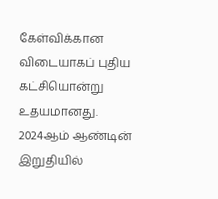கேள்விக்கான விடையாகப் புதிய கட்சியொன்று உதயமானது.
2024ஆம் ஆண்டின் இறுதியில்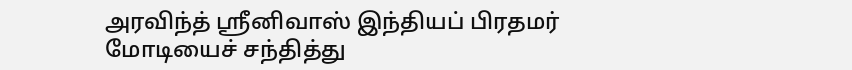அரவிந்த் ஸ்ரீனிவாஸ் இந்தியப் பிரதமர் மோடியைச் சந்தித்து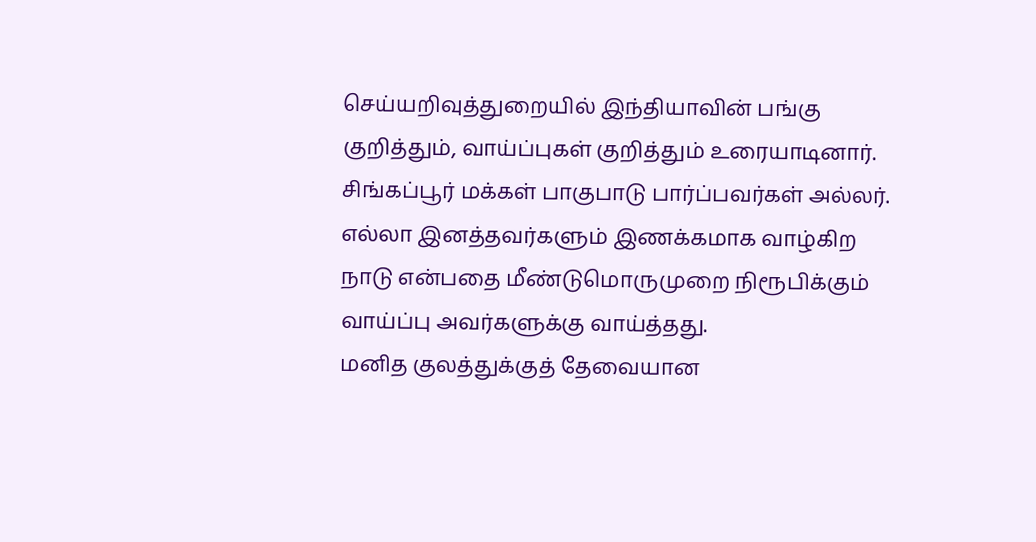செய்யறிவுத்துறையில் இந்தியாவின் பங்கு குறித்தும், வாய்ப்புகள் குறித்தும் உரையாடினார்.
சிங்கப்பூர் மக்கள் பாகுபாடு பார்ப்பவர்கள் அல்லர். எல்லா இனத்தவர்களும் இணக்கமாக வாழ்கிற நாடு என்பதை மீண்டுமொருமுறை நிரூபிக்கும் வாய்ப்பு அவர்களுக்கு வாய்த்தது.
மனித குலத்துக்குத் தேவையான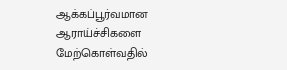ஆக்கப்பூர்வமான ஆராய்ச்சிகளை மேற்கொள்வதில்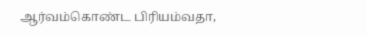ஆர்வம்கொண்ட பிரியம்வதா,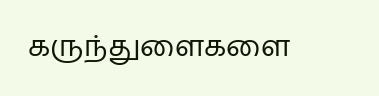கருந்துளைகளை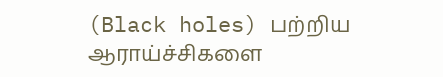(Black holes) பற்றிய ஆராய்ச்சிகளை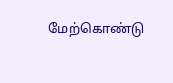மேற்கொண்டு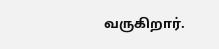வருகிறார்.